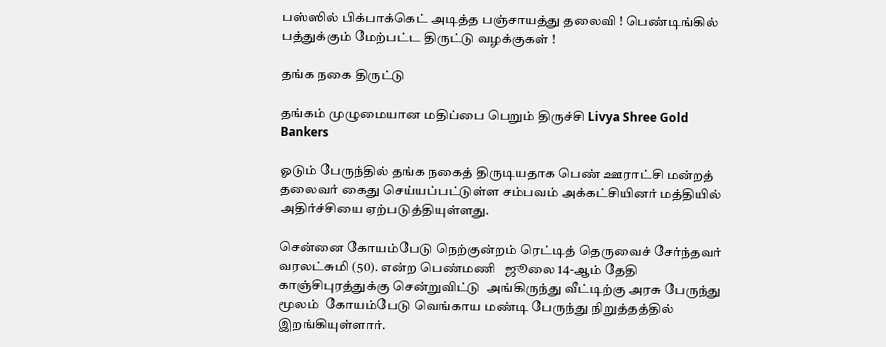பஸ்ஸில் பிக்பாக்கெட் அடித்த பஞ்சாயத்து தலைவி ! பெண்டிங்கில் பத்துக்கும் மேற்பட்ட திருட்டு வழக்குகள் !

தங்க நகை திருட்டு

தங்கம் முழுமையான மதிப்பை பெறும் திருச்சி Livya Shree Gold Bankers

ஓடும் பேருந்தில் தங்க நகைத் திருடியதாக பெண் ஊராட்சி மன்றத் தலைவர் கைது செய்யப்பட்டுள்ள சம்பவம் அக்கட்சியினர் மத்தியில் அதிர்ச்சியை ஏற்படுத்தியுள்ளது.

சென்னை கோயம்பேடு நெற்குன்றம் ரெட்டித் தெருவைச் சேர்ந்தவர் வரலட்சுமி (50). என்ற பெண்மணி   ஜூலை 14-ஆம் தேதி காஞ்சிபுரத்துக்கு சென்றுவிட்டு  அங்கிருந்து வீட்டிற்கு அரசு பேருந்து மூலம்  கோயம்பேடு வெங்காய மண்டி பேருந்து நிறுத்தத்தில் இறங்கியுள்ளார்.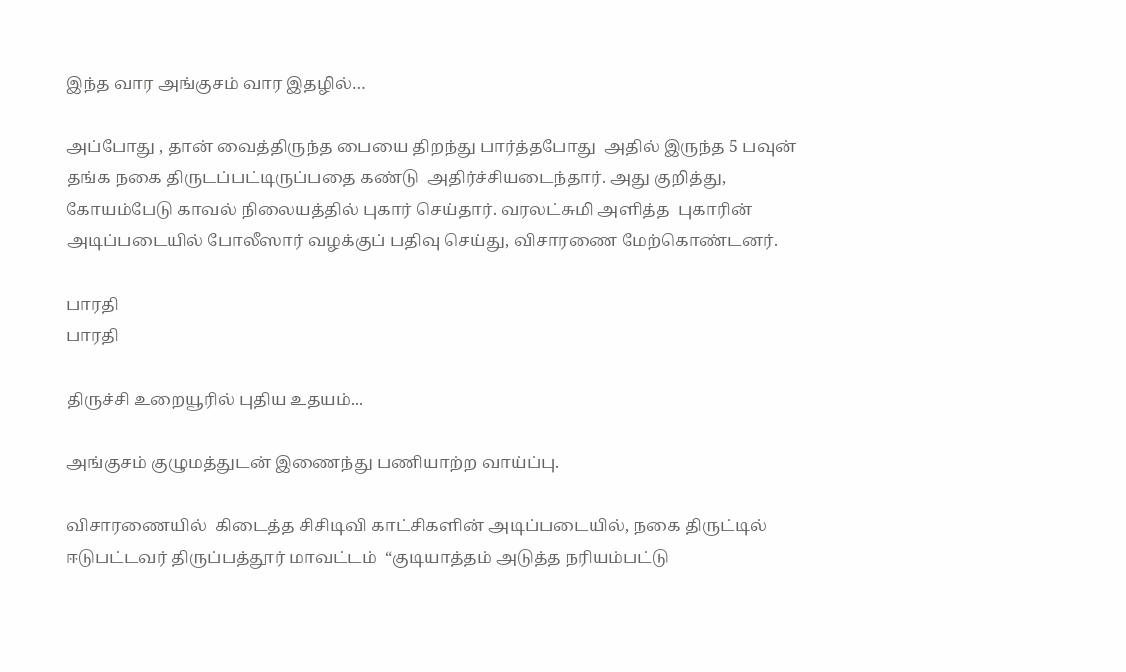இந்த வார அங்குசம் வார இதழில்…

அப்போது , தான் வைத்திருந்த பையை திறந்து பார்த்தபோது  அதில் இருந்த 5 பவுன் தங்க நகை திருடப்பட்டிருப்பதை கண்டு  அதிர்ச்சியடைந்தார். அது குறித்து,  கோயம்பேடு காவல் நிலையத்தில் புகார் செய்தார். வரலட்சுமி அளித்த  புகாரின் அடிப்படையில் போலீஸார் வழக்குப் பதிவு செய்து, விசாரணை மேற்கொண்டனர்.

பாரதி
பாரதி

திருச்சி உறையூரில் புதிய உதயம்...

அங்குசம் குழுமத்துடன் இணைந்து பணியாற்ற வாய்ப்பு.

விசாரணையில்  கிடைத்த சிசிடிவி காட்சிகளின் அடிப்படையில், நகை திருட்டில்  ஈடுபட்டவர் திருப்பத்தூர் மாவட்டம்  “குடியாத்தம் அடுத்த நரியம்பட்டு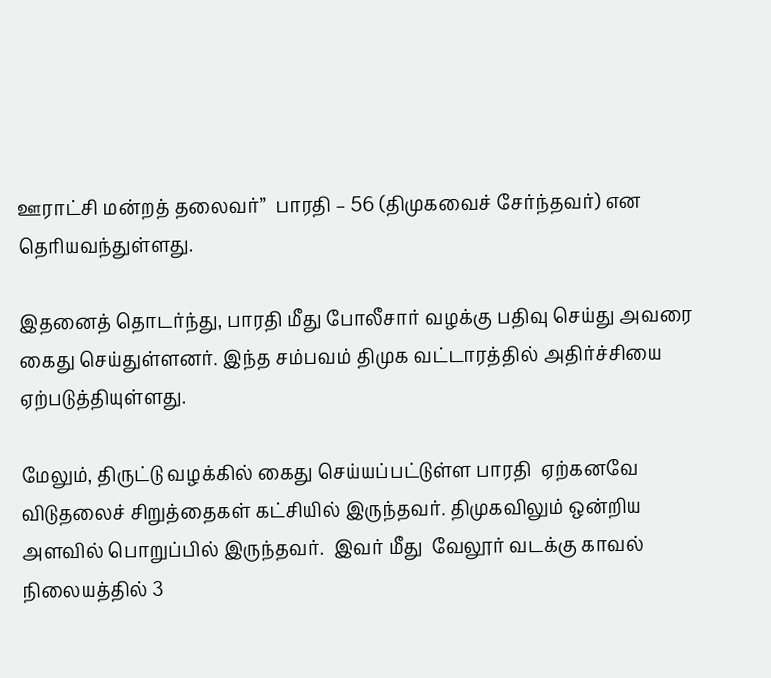ஊராட்சி மன்றத் தலைவர்”  பாரதி – 56 (திமுகவைச் சேர்ந்தவர்) என தெரியவந்துள்ளது.

இதனைத் தொடர்ந்து, பாரதி மீது போலீசார் வழக்கு பதிவு செய்து அவரை கைது செய்துள்ளனர். இந்த சம்பவம் திமுக வட்டாரத்தில் அதிர்ச்சியை ஏற்படுத்தியுள்ளது.

மேலும், திருட்டு வழக்கில் கைது செய்யப்பட்டுள்ள பாரதி  ஏற்கனவே  விடுதலைச் சிறுத்தைகள் கட்சியில் இருந்தவர். திமுகவிலும் ஒன்றிய அளவில் பொறுப்பில் இருந்தவர்.  இவர் மீது  வேலூர் வடக்கு காவல் நிலையத்தில் 3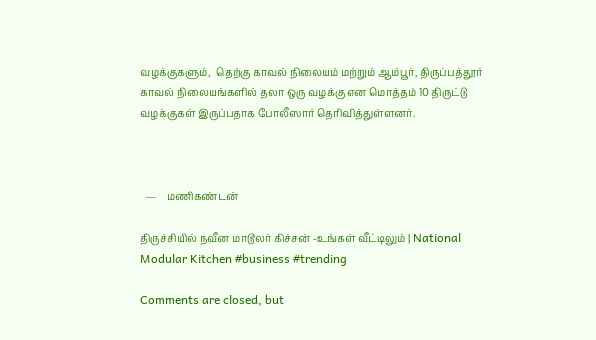வழக்குகளும்,  தெற்கு காவல் நிலையம் மற்றும் ஆம்பூர், திருப்பத்தூர் காவல் நிலையங்களில் தலா ஒரு வழக்கு என மொத்தம் 10 திருட்டு வழக்குகள் இருப்பதாக போலீஸார் தெரிவித்துள்ளனர்.



  —    மணிகண்டன்

திருச்சியில் நவீன மாடூலர் கிச்சன் -உங்கள் வீட்டிலும் | National Modular Kitchen #business #trending

Comments are closed, but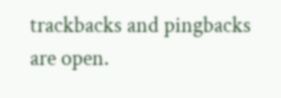trackbacks and pingbacks are open.